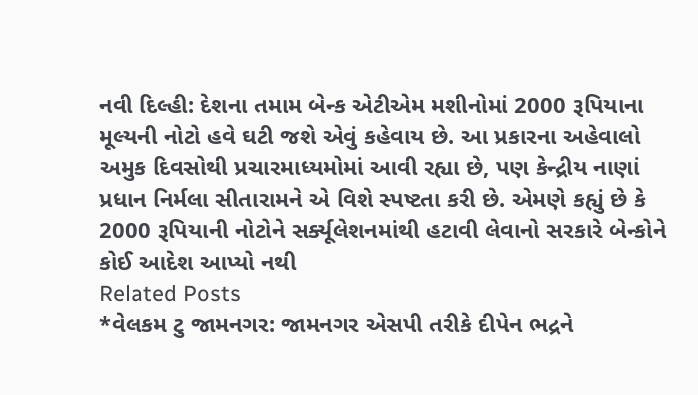નવી દિલ્હી: દેશના તમામ બેન્ક એટીએમ મશીનોમાં 2000 રૂપિયાના મૂલ્યની નોટો હવે ઘટી જશે એવું કહેવાય છે. આ પ્રકારના અહેવાલો અમુક દિવસોથી પ્રચારમાધ્યમોમાં આવી રહ્યા છે, પણ કેન્દ્રીય નાણાં પ્રધાન નિર્મલા સીતારામને એ વિશે સ્પષ્ટતા કરી છે. એમણે કહ્યું છે કે 2000 રૂપિયાની નોટોને સર્ક્યૂલેશનમાંથી હટાવી લેવાનો સરકારે બેન્કોને કોઈ આદેશ આપ્યો નથી
Related Posts
*વેલકમ ટુ જામનગર: જામનગર એસપી તરીકે દીપેન ભદ્રને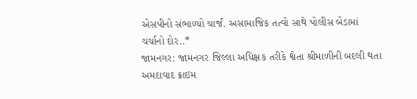એસપીનો સંભાળ્યો ચાર્જ. અસામાજિક તત્વો સાથે પોલીસ બેડામાં ચર્ચાનો દોર..*
જામનગર: જામનગર જિલ્લા અધિક્ષક તરીકે શ્વેતા શ્રીમાળીની બદલી થતા અમદાવાદ ક્રાઇમ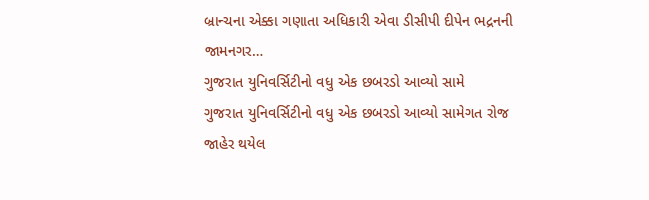બ્રાન્ચના એક્કા ગણાતા અધિકારી એવા ડીસીપી દીપેન ભદ્રનની જામનગર…
ગુજરાત યુનિવર્સિટીનો વધુ એક છબરડો આવ્યો સામે
ગુજરાત યુનિવર્સિટીનો વધુ એક છબરડો આવ્યો સામેગત રોજ જાહેર થયેલ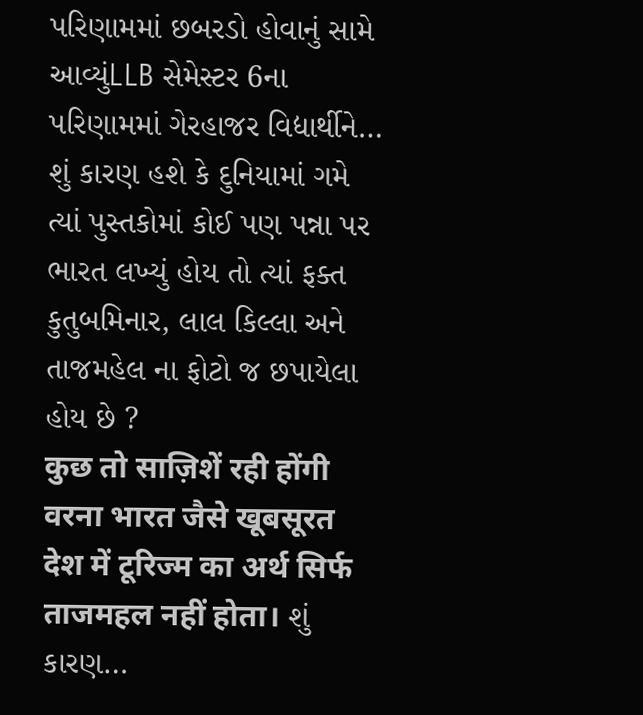પરિણામમાં છબરડો હોવાનું સામે આવ્યુંLLB સેમેસ્ટર 6ના પરિણામમાં ગેરહાજર વિદ્યાર્થીને…
શું કારણ હશે કે દુનિયામાં ગમે ત્યાં પુસ્તકોમાં કોઈ પણ પન્ના પર ભારત લખ્યું હોય તો ત્યાં ફક્ત કુતુબમિનાર, લાલ કિલ્લા અને તાજમહેલ ના ફોટો જ છપાયેલા હોય છે ?
कुछ तो साज़िशें रही होंगी वरना भारत जैसे खूबसूरत देश में टूरिज्म का अर्थ सिर्फ ताजमहल नहीं होता। શું કારણ…